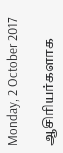Monday, 2 October 2017

ஆசிரியர்களாக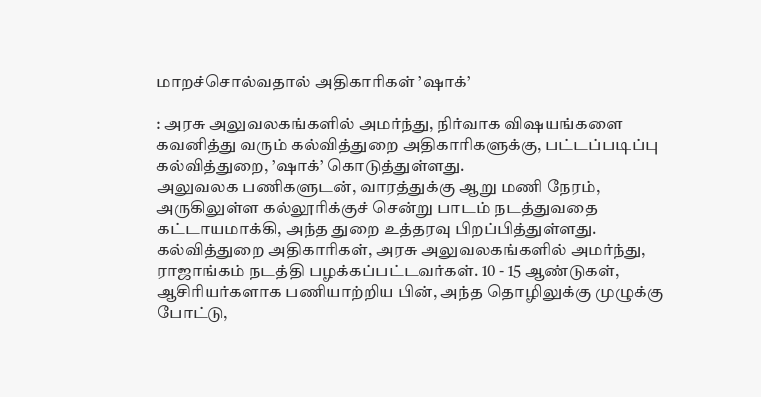மாறச்சொல்வதால் அதிகாரிகள் ’ஷாக்’

: அரசு அலுவலகங்களில் அமர்ந்து, நிர்வாக விஷயங்களை கவனித்து வரும் கல்வித்துறை அதிகாரிகளுக்கு, பட்டப்படிப்பு கல்வித்துறை, ’ஷாக்’ கொடுத்துள்ளது.
அலுவலக பணிகளுடன், வாரத்துக்கு ஆறு மணி நேரம், அருகிலுள்ள கல்லூரிக்குச் சென்று பாடம் நடத்துவதை கட்டாயமாக்கி, அந்த துறை உத்தரவு பிறப்பித்துள்ளது.
கல்வித்துறை அதிகாரிகள், அரசு அலுவலகங்களில் அமர்ந்து, ராஜாங்கம் நடத்தி பழக்கப்பட்டவர்கள். 10 - 15 ஆண்டுகள், ஆசிரியர்களாக பணியாற்றிய பின், அந்த தொழிலுக்கு முழுக்கு போட்டு,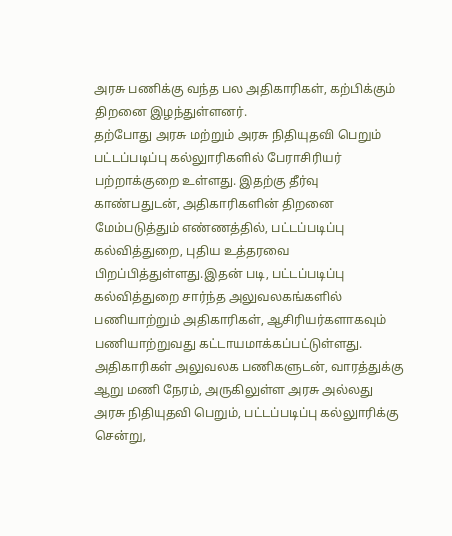அரசு பணிக்கு வந்த பல அதிகாரிகள், கற்பிக்கும் திறனை இழந்துள்ளனர்.
தற்போது அரசு மற்றும் அரசு நிதியுதவி பெறும் பட்டப்படிப்பு கல்லுாரிகளில் பேராசிரியர் பற்றாக்குறை உள்ளது. இதற்கு தீர்வு காண்பதுடன், அதிகாரிகளின் திறனை மேம்படுத்தும் எண்ணத்தில், பட்டப்படிப்பு கல்வித்துறை, புதிய உத்தரவை பிறப்பித்துள்ளது.இதன் படி, பட்டப்படிப்பு கல்வித்துறை சார்ந்த அலுவலகங்களில் பணியாற்றும் அதிகாரிகள், ஆசிரியர்களாகவும் பணியாற்றுவது கட்டாயமாக்கப்பட்டுள்ளது.
அதிகாரிகள் அலுவலக பணிகளுடன், வாரத்துக்கு ஆறு மணி நேரம், அருகிலுள்ள அரசு அல்லது அரசு நிதியுதவி பெறும், பட்டப்படிப்பு கல்லுாரிக்கு சென்று,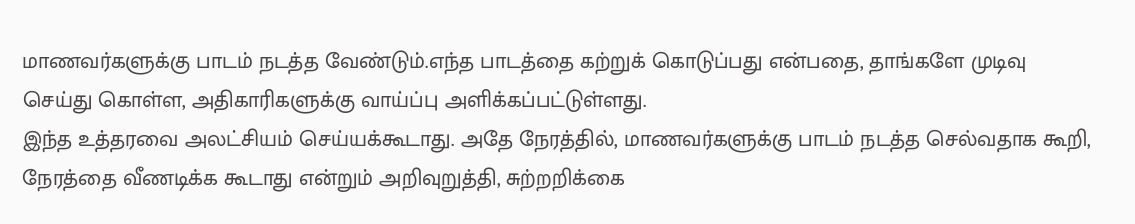மாணவர்களுக்கு பாடம் நடத்த வேண்டும்.எந்த பாடத்தை கற்றுக் கொடுப்பது என்பதை, தாங்களே முடிவு செய்து கொள்ள, அதிகாரிகளுக்கு வாய்ப்பு அளிக்கப்பட்டுள்ளது.
இந்த உத்தரவை அலட்சியம் செய்யக்கூடாது. அதே நேரத்தில், மாணவர்களுக்கு பாடம் நடத்த செல்வதாக கூறி, நேரத்தை வீணடிக்க கூடாது என்றும் அறிவுறுத்தி, சுற்றறிக்கை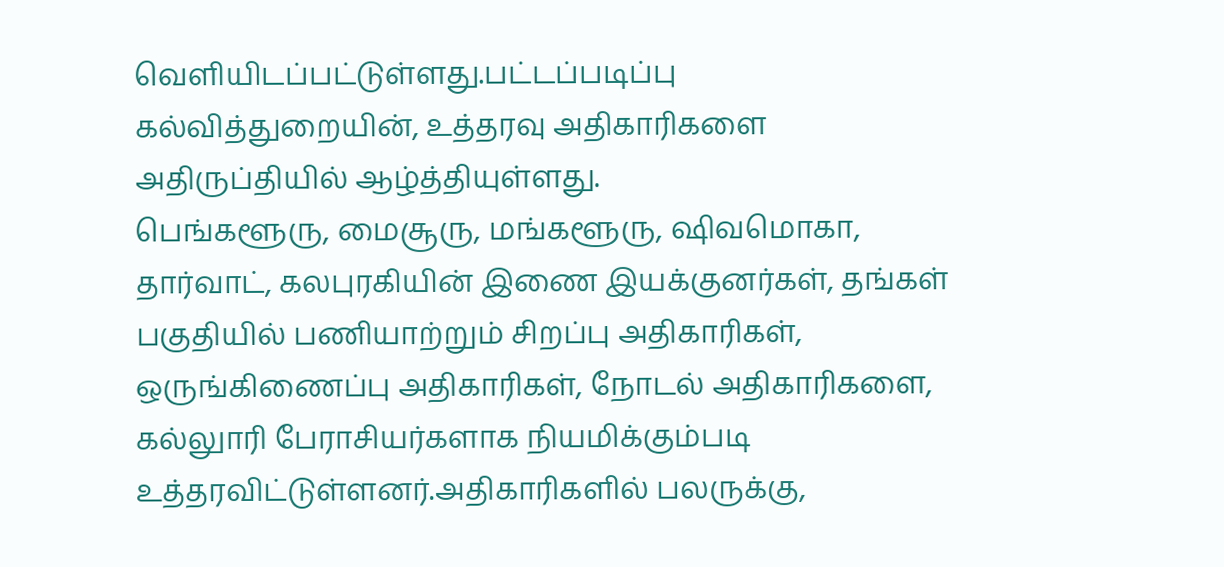வெளியிடப்பட்டுள்ளது.பட்டப்படிப்பு கல்வித்துறையின், உத்தரவு அதிகாரிகளை அதிருப்தியில் ஆழ்த்தியுள்ளது.
பெங்களூரு, மைசூரு, மங்களூரு, ஷிவமொகா, தார்வாட், கலபுரகியின் இணை இயக்குனர்கள், தங்கள் பகுதியில் பணியாற்றும் சிறப்பு அதிகாரிகள், ஒருங்கிணைப்பு அதிகாரிகள், நோடல் அதிகாரிகளை, கல்லுாரி பேராசியர்களாக நியமிக்கும்படி உத்தரவிட்டுள்ளனர்.அதிகாரிகளில் பலருக்கு,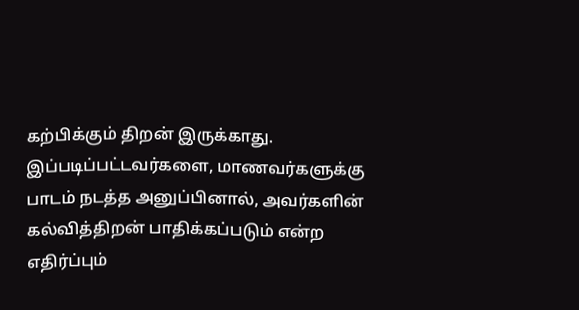கற்பிக்கும் திறன் இருக்காது.
இப்படிப்பட்டவர்களை, மாணவர்களுக்கு பாடம் நடத்த அனுப்பினால், அவர்களின் கல்வித்திறன் பாதிக்கப்படும் என்ற எதிர்ப்பும்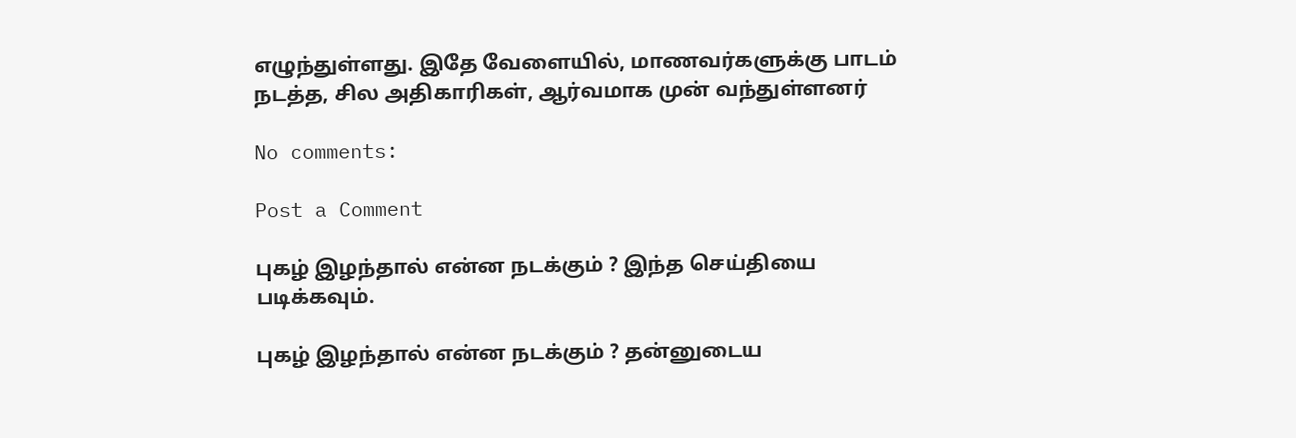எழுந்துள்ளது. இதே வேளையில், மாணவர்களுக்கு பாடம் நடத்த, சில அதிகாரிகள், ஆர்வமாக முன் வந்துள்ளனர்

No comments:

Post a Comment

புகழ் இழந்தால் என்ன நடக்கும் ? இந்த செய்தியை படிக்கவும்.

புகழ் இழந்தால் என்ன நடக்கும் ? தன்னுடைய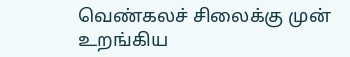வெண்கலச் சிலைக்கு முன் உறங்கிய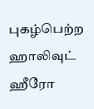புகழ்பெற்ற ஹாலிவுட் ஹீரோ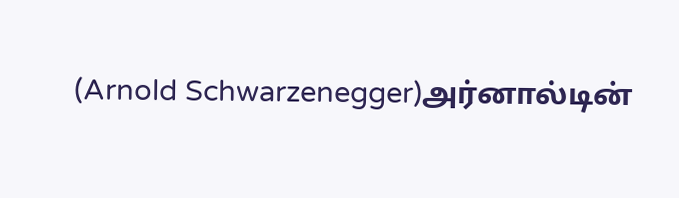(Arnold Schwarzenegger)அர்னால்டின்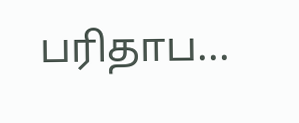பரிதாப...